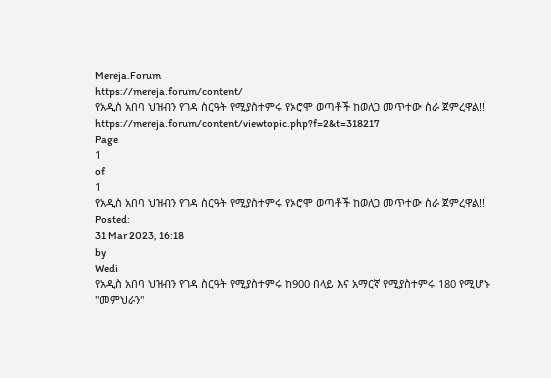Mereja.Forum
https://mereja.forum/content/
የአዲስ አበባ ህዝብን የገዳ ስርዓት የሚያስተምሩ የኦሮሞ ወጣቶች ከወለጋ መጥተው ስራ ጀምረዋል!!
https://mereja.forum/content/viewtopic.php?f=2&t=318217
Page
1
of
1
የአዲስ አበባ ህዝብን የገዳ ስርዓት የሚያስተምሩ የኦሮሞ ወጣቶች ከወለጋ መጥተው ስራ ጀምረዋል!!
Posted:
31 Mar 2023, 16:18
by
Wedi
የአዲስ አበባ ህዝብን የገዳ ስርዓት የሚያስተምሩ ከ900 በላይ እና አማርኛ የሚያስተምሩ 180 የሚሆኑ "መምህራን"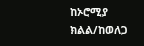ከኦሮሚያ ክልል/ከወለጋ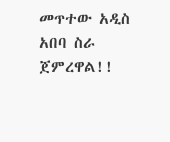መጥተው አዲስ አበባ ስራ ጀምረዋል!!